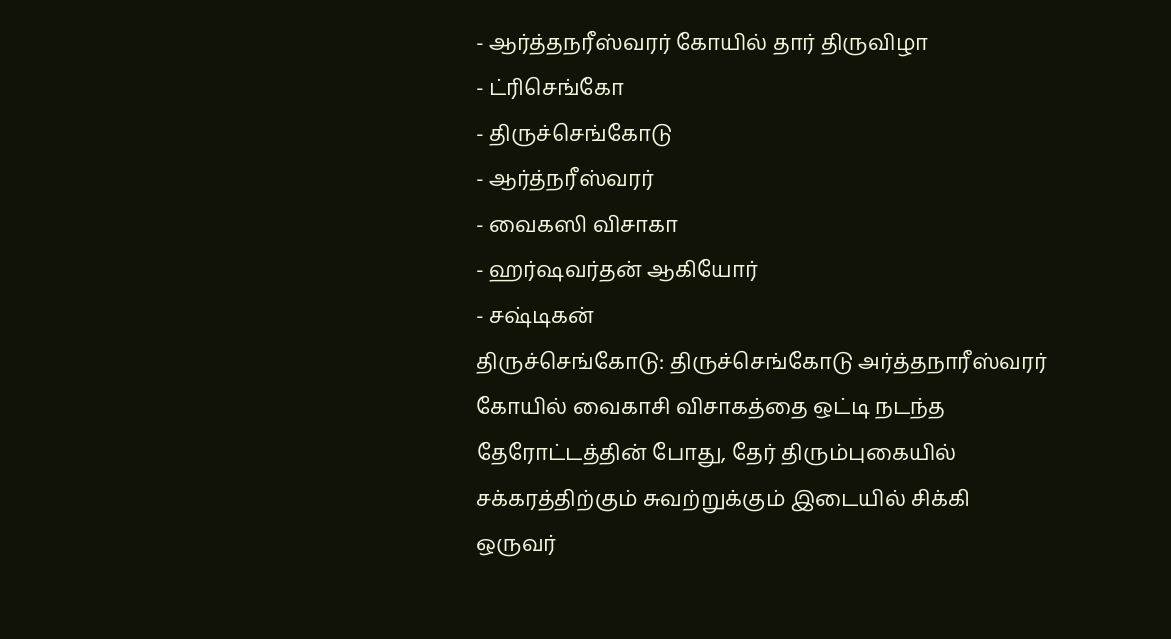- ஆர்த்தநரீஸ்வரர் கோயில் தார் திருவிழா
- ட்ரிசெங்கோ
- திருச்செங்கோடு
- ஆர்த்நரீஸ்வரர்
- வைகஸி விசாகா
- ஹர்ஷவர்தன் ஆகியோர்
- சஷ்டிகன்
திருச்செங்கோடு: திருச்செங்கோடு அர்த்தநாரீஸ்வரர் கோயில் வைகாசி விசாகத்தை ஒட்டி நடந்த தேரோட்டத்தின் போது, தேர் திரும்புகையில் சக்கரத்திற்கும் சுவற்றுக்கும் இடையில் சிக்கி ஒருவர்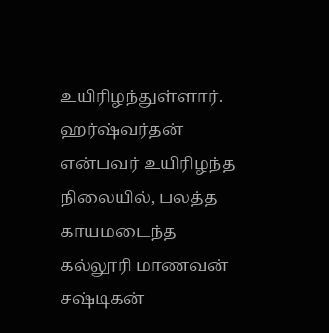உயிரிழந்துள்ளார். ஹர்ஷ்வர்தன் என்பவர் உயிரிழந்த நிலையில், பலத்த காயமடைந்த கல்லூரி மாணவன் சஷ்டிகன்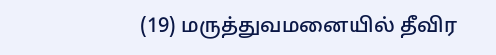(19) மருத்துவமனையில் தீவிர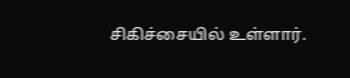சிகிச்சையில் உள்ளார்.